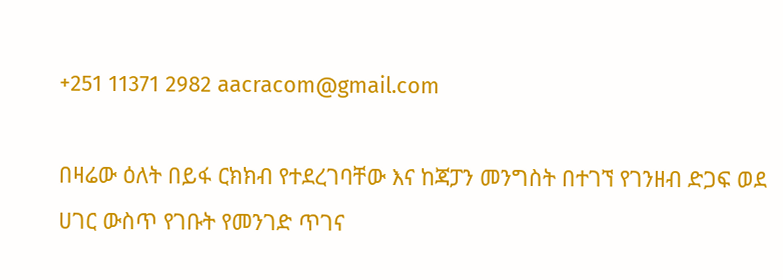+251 11371 2982 aacracom@gmail.com

በዛሬው ዕለት በይፋ ርክክብ የተደረገባቸው እና ከጃፓን መንግስት በተገኘ የገንዘብ ድጋፍ ወደ ሀገር ውስጥ የገቡት የመንገድ ጥገና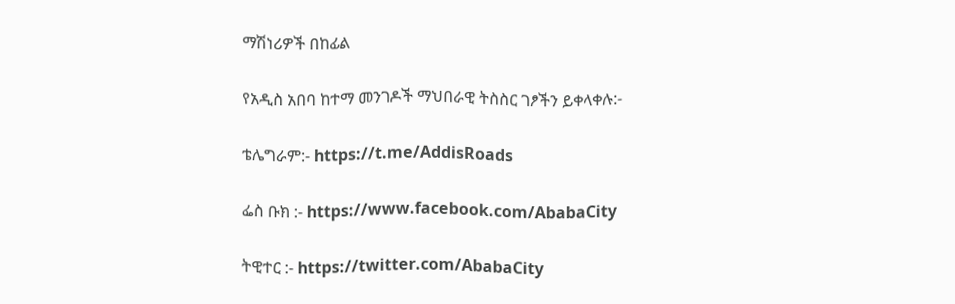ማሽነሪዎች በከፊል

የአዲስ አበባ ከተማ መንገዶች ማህበራዊ ትስስር ገፆችን ይቀላቀሉ:-

ቴሌግራም:- https://t.me/AddisRoads

ፌስ ቡክ :- https://www.facebook.com/AbabaCity

ትዊተር :- https://twitter.com/AbabaCity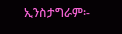ኢንስታግራም፡-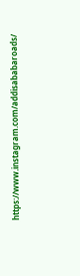https://www.instagram.com/addisababaroads/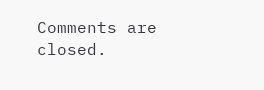Comments are closed.